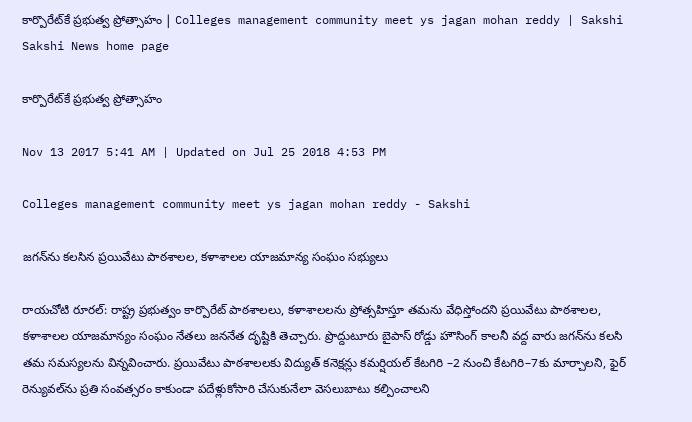కార్పొరేట్‌కే ప్రభుత్వ ప్రోత్సాహం | Colleges management community meet ys jagan mohan reddy | Sakshi
Sakshi News home page

కార్పొరేట్‌కే ప్రభుత్వ ప్రోత్సాహం

Nov 13 2017 5:41 AM | Updated on Jul 25 2018 4:53 PM

Colleges management community meet ys jagan mohan reddy - Sakshi

జగన్‌ను కలసిన ప్రయివేటు పాఠశాలల, కళాశాలల యాజమాన్య సంఘం సభ్యులు

రాయచోటి రూరల్‌: రాష్ట్ర ప్రభుత్వం కార్పొరేట్‌ పాఠశాలలు, కళాశాలలను ప్రోత్సహిస్తూ తమను వేధిస్తోందని ప్రయివేటు పాఠశాలల, కళాశాలల యాజమాన్యం సంఘం నేతలు జననేత దృష్టికి తెచ్చారు. ప్రొద్దుటూరు బైపాస్‌ రోడ్డు హౌసింగ్‌ కాలనీ వద్ద వారు జగన్‌ను కలసి తమ సమస్యలను విన్నవించారు. ప్రయివేటు పాఠశాలలకు విద్యుత్‌ కనెక్షన్లు కమర్షియల్‌ కేటగిరి –2 నుంచి కేటగిరి–7కు మార్చాలని, ఫైర్‌ రెన్యువల్‌ను ప్రతి సంవత్సరం కాకుండా పదేళ్లుకోసారి చేసుకునేలా వెసలుబాటు కల్పించాలని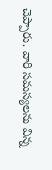చెప్పారు. వారి సమస్యలను విన్న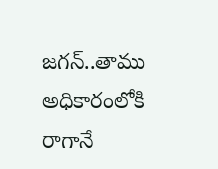జగన్‌..తాము అధికారంలోకి రాగానే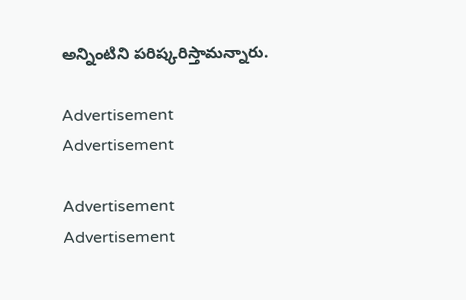అన్నింటిని పరిష్కరిస్తామన్నారు.

Advertisement
Advertisement

Advertisement
Advertisement